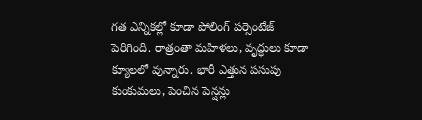గత ఎన్నికల్లో కూడా పోలింగ్ పర్సెంటేజ్ పెరిగింది. రాత్రంతా మహిళలు, వృద్ధులు కూడా క్యూలలో వున్నారు. భారీ ఎత్తున పసుపు కుంకుమలు, పెంచిన పెన్షన్లు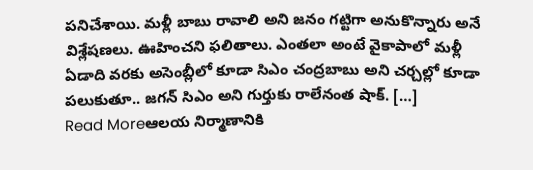పనిచేశాయి. మళ్లీ బాబు రావాలి అని జనం గట్టిగా అనుకొన్నారు అనే విశ్లేషణలు. ఊహించని ఫలితాలు. ఎంతలా అంటే వైకాపాలో మళ్లీ ఏడాది వరకు అసెంబ్లీలో కూడా సిఎం చంద్రబాబు అని చర్చల్లో కూడా పలుకుతూ.. జగన్ సిఎం అని గుర్తుకు రాలేనంత షాక్. […]
Read Moreఆలయ నిర్మాణానికి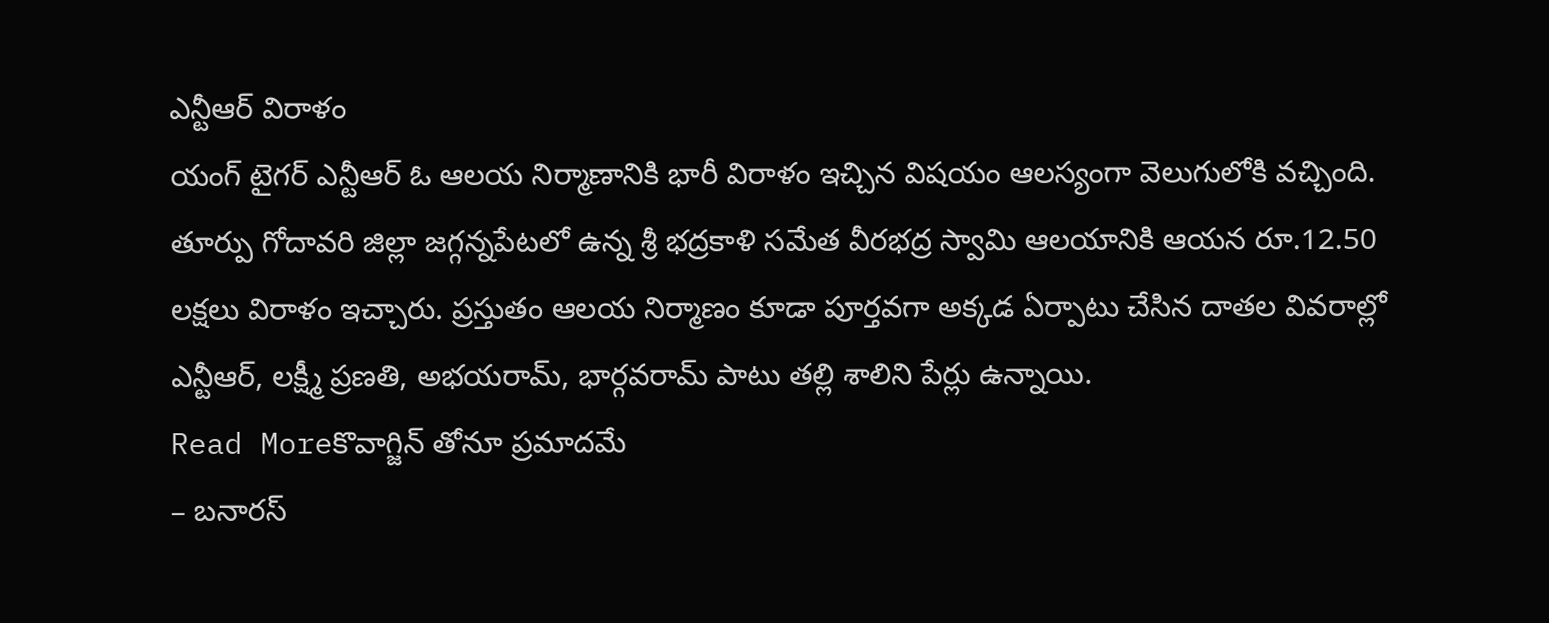ఎన్టీఆర్ విరాళం
యంగ్ టైగర్ ఎన్టీఆర్ ఓ ఆలయ నిర్మాణానికి భారీ విరాళం ఇచ్చిన విషయం ఆలస్యంగా వెలుగులోకి వచ్చింది. తూర్పు గోదావరి జిల్లా జగ్గన్నపేటలో ఉన్న శ్రీ భద్రకాళి సమేత వీరభద్ర స్వామి ఆలయానికి ఆయన రూ.12.50 లక్షలు విరాళం ఇచ్చారు. ప్రస్తుతం ఆలయ నిర్మాణం కూడా పూర్తవగా అక్కడ ఏర్పాటు చేసిన దాతల వివరాల్లో ఎన్టీఆర్, లక్ష్మీ ప్రణతి, అభయరామ్, భార్గవరామ్ పాటు తల్లి శాలిని పేర్లు ఉన్నాయి.
Read Moreకొవాగ్జిన్ తోనూ ప్రమాదమే
– బనారస్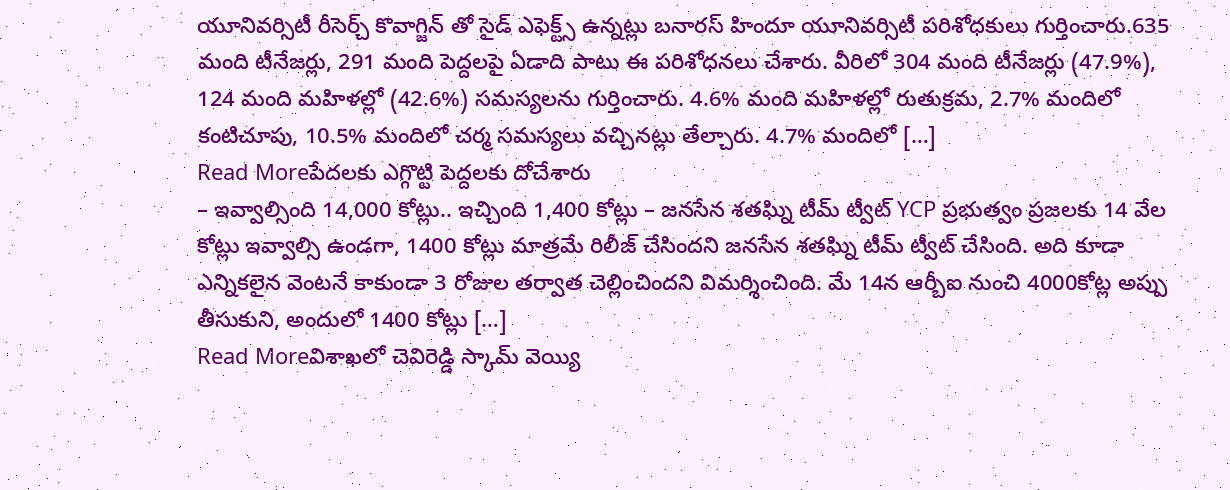యూనివర్సిటీ రీసెర్చ్ కొవాగ్జిన్ తో సైడ్ ఎఫెక్ట్స్ ఉన్నట్లు బనారస్ హిందూ యూనివర్సిటీ పరిశోధకులు గుర్తించారు.635 మంది టీనేజర్లు, 291 మంది పెద్దలపై ఏడాది పాటు ఈ పరిశోధనలు చేశారు. వీరిలో 304 మంది టీనేజర్లు (47.9%), 124 మంది మహిళల్లో (42.6%) సమస్యలను గుర్తించారు. 4.6% మంది మహిళల్లో రుతుక్రమ, 2.7% మందిలో కంటిచూపు, 10.5% మందిలో చర్మ సమస్యలు వచ్చినట్లు తేల్చారు. 4.7% మందిలో […]
Read Moreపేదలకు ఎగ్గొట్టి పెద్దలకు దోచేశారు
– ఇవ్వాల్సింది 14,000 కోట్లు.. ఇచ్చింది 1,400 కోట్లు – జనసేన శతఘ్ని టీమ్ ట్వీట్ YCP ప్రభుత్వం ప్రజలకు 14 వేల కోట్లు ఇవ్వాల్సి ఉండగా, 1400 కోట్లు మాత్రమే రిలీజ్ చేసిందని జనసేన శతఘ్ని టీమ్ ట్వీట్ చేసింది. అది కూడా ఎన్నికలైన వెంటనే కాకుండా 3 రోజుల తర్వాత చెల్లించిందని విమర్శించింది. మే 14న ఆర్బీఐ నుంచి 4000కోట్ల అప్పు తీసుకుని, అందులో 1400 కోట్లు […]
Read Moreవిశాఖలో చెవిరెడ్డి స్కామ్ వెయ్యి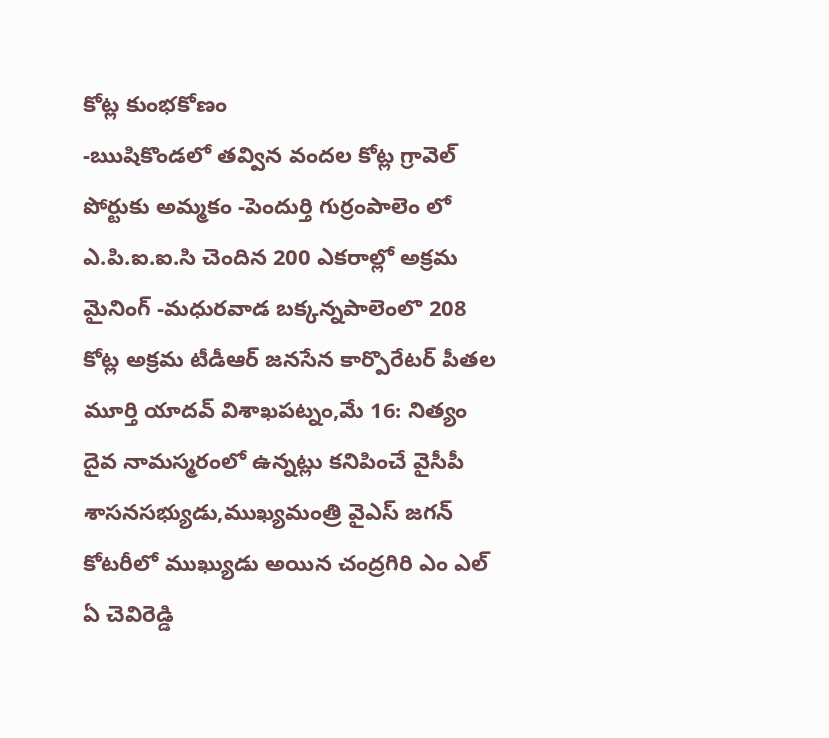కోట్ల కుంభకోణం
-ఋషికొండలో తవ్విన వందల కోట్ల గ్రావెల్ పోర్టుకు అమ్మకం -పెందుర్తి గుర్రంపాలెం లో ఎ.పి.ఐ.ఐ.సి చెందిన 200 ఎకరాల్లో అక్రమ మైనింగ్ -మధురవాడ బక్కన్నపాలెంలొ 208 కోట్ల అక్రమ టీడీఆర్ జనసేన కార్పొరేటర్ పీతల మూర్తి యాదవ్ విశాఖపట్నం,మే 16: నిత్యం దైవ నామస్మరంలో ఉన్నట్లు కనిపించే వైసీపీ శాసనసభ్యుడు,ముఖ్యమంత్రి వైఎస్ జగన్ కోటరీలో ముఖ్యుడు అయిన చంద్రగిరి ఎం ఎల్ ఏ చెవిరెడ్డి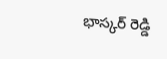భాస్కర్ రెడ్డి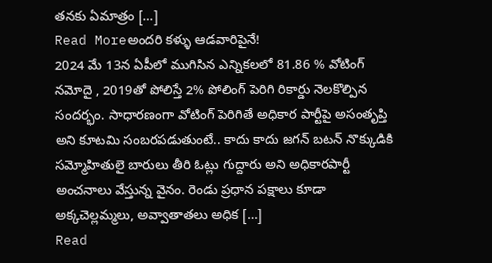తనకు ఏమాత్రం […]
Read Moreఅందరి కళ్ళు ఆడవారిపైనే!
2024 మే 13న ఏపీలో ముగిసిన ఎన్నికలలో 81.86 % వోటింగ్ నమోదై , 2019తో పోలిస్తే 2% పోలింగ్ పెరిగి రికార్డు నెలకొల్పిన సందర్భం. సాధారణంగా వోటింగ్ పెరిగితే అధికార పార్టీపై అసంతృప్తి అని కూటమి సంబరపడుతుంటే.. కాదు కాదు జగన్ బటన్ నొక్కుడికి సమ్మోహితులై బారులు తీరి ఓట్లు గుద్దారు అని అధికారపార్టీ అంచనాలు వేస్తున్న వైనం. రెండు ప్రధాన పక్షాలు కూడా అక్కచెల్లమ్మలు, అవ్వాతాతలు అధిక […]
Read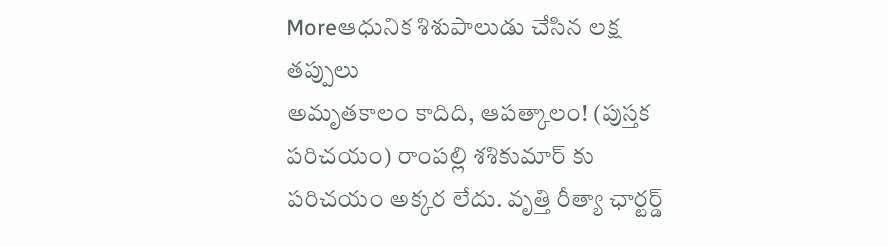Moreఆధునిక శిశుపాలుడు చేసిన లక్ష తప్పులు
అమృతకాలం కాదిది, ఆపత్కాలం! (పుస్తక పరిచయం) రాంపల్లి శశికుమార్ కు పరిచయం అక్కర లేదు. వృత్తి రీత్యా ఛార్టర్డ్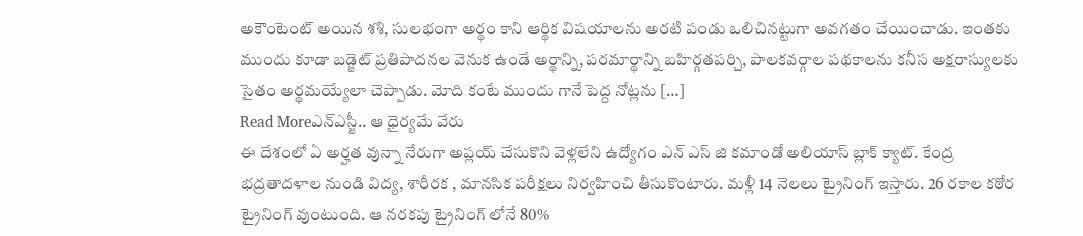అకౌంటెంట్ అయిన శశి, సులభంగా అర్థం కాని ఆర్థిక విషయాలను అరటి పండు ఒలిచినట్టుగా అవగతం చేయించాడు. ఇంతకు ముందు కూడా బడ్జెట్ ప్రతిపాదనల వెనుక ఉండే అర్థాన్ని, పరమార్థాన్ని బహిర్గతపర్చి, పాలకవర్గాల పథకాలను కనీస అక్షరాస్యులకు సైతం అర్థమయ్యేలా చెప్పాడు. మోది కంటే ముందు గానే పెద్ద నోట్లను […]
Read Moreఎన్ఎస్జీ.. ఆ ధైర్యమే వేరు
ఈ దేశంలో ఏ అర్హత వున్నా నేరుగా అప్లయ్ చేసుకొని వెళ్లలేని ఉద్యోగం ఎన్ ఎస్ జి కమాండో అలియాస్ బ్లాక్ క్యాట్. కేంద్ర భద్రతాదళాల నుండి విద్య, శారీరక , మానసిక పరీక్షలు నిర్వహించి తీసుకొంటారు. మళ్లీ 14 నెలలు ట్రైనింగ్ ఇస్తారు. 26 రకాల కఠోర ట్రైనింగ్ వుంటుంది. ఆ నరకపు ట్రైనింగ్ లోనే 80%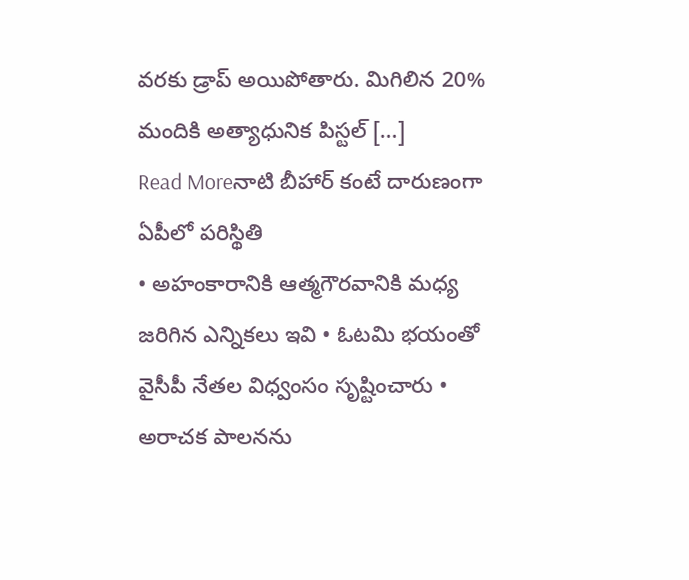వరకు డ్రాప్ అయిపోతారు. మిగిలిన 20% మందికి అత్యాధునిక పిస్టల్ […]
Read Moreనాటి బీహార్ కంటే దారుణంగా ఏపీలో పరిస్థితి
• అహంకారానికి ఆత్మగౌరవానికి మధ్య జరిగిన ఎన్నికలు ఇవి • ఓటమి భయంతో వైసీపీ నేతల విధ్వంసం సృష్టించారు • అరాచక పాలనను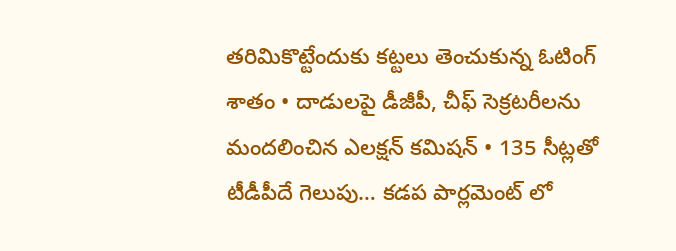తరిమికొట్టేందుకు కట్టలు తెంచుకున్న ఓటింగ్ శాతం • దాడులపై డీజీపీ, చీఫ్ సెక్రటరీలను మందలించిన ఎలక్షన్ కమిషన్ • 135 సీట్లతో టీడీపీదే గెలుపు… కడప పార్లమెంట్ లో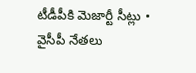టీడీపీకి మెజార్టీ సీట్లు • వైసీపీ నేతలు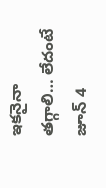ఇకనైనా తగ్గాలి… లేదంటే జూన్ 4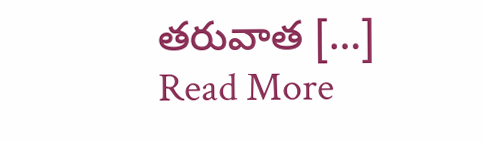తరువాత […]
Read More